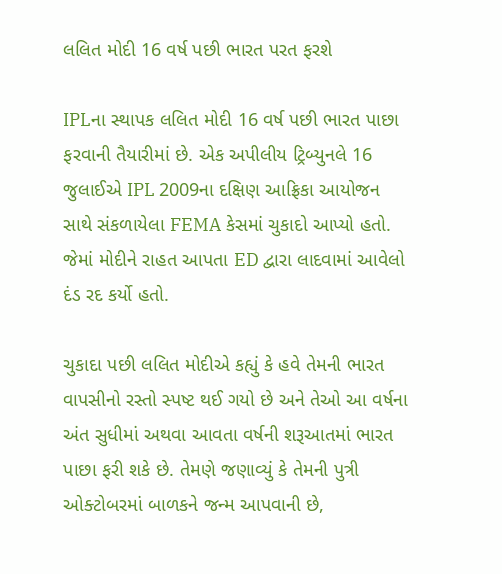લલિત મોદી 16 વર્ષ પછી ભારત પરત ફરશે

IPLના સ્થાપક લલિત મોદી 16 વર્ષ પછી ભારત પાછા ફરવાની તૈયારીમાં છે. એક અપીલીય ટ્રિબ્યુનલે 16 જુલાઈએ IPL 2009ના દક્ષિણ આફ્રિકા આયોજન સાથે સંકળાયેલા FEMA કેસમાં ચુકાદો આપ્યો હતો. જેમાં મોદીને રાહત આપતા ED દ્વારા લાદવામાં આવેલો દંડ રદ કર્યો હતો.

ચુકાદા પછી લલિત મોદીએ કહ્યું કે હવે તેમની ભારત વાપસીનો રસ્તો સ્પષ્ટ થઈ ગયો છે અને તેઓ આ વર્ષના અંત સુધીમાં અથવા આવતા વર્ષની શરૂઆતમાં ભારત પાછા ફરી શકે છે. તેમણે જણાવ્યું કે તેમની પુત્રી ઓક્ટોબરમાં બાળકને જન્મ આપવાની છે,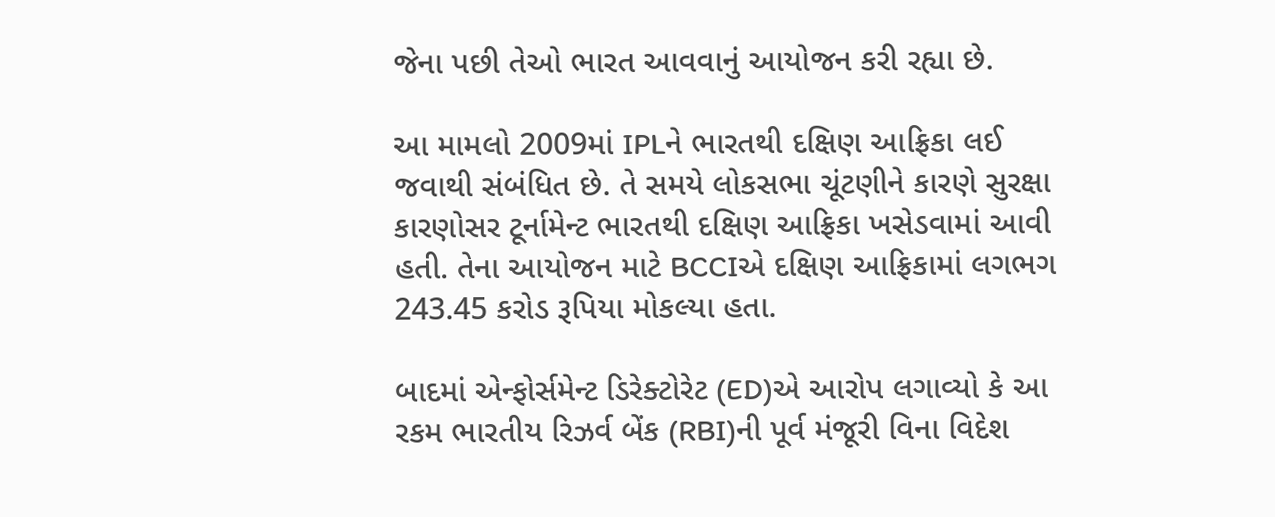જેના પછી તેઓ ભારત આવવાનું આયોજન કરી રહ્યા છે.

આ મામલો 2009માં IPLને ભારતથી દક્ષિણ આફ્રિકા લઈ જવાથી સંબંધિત છે. તે સમયે લોકસભા ચૂંટણીને કારણે સુરક્ષા કારણોસર ટૂર્નામેન્ટ ભારતથી દક્ષિણ આફ્રિકા ખસેડવામાં આવી હતી. તેના આયોજન માટે BCCIએ દક્ષિણ આફ્રિકામાં લગભગ 243.45 કરોડ રૂપિયા મોકલ્યા હતા.

બાદમાં એન્ફોર્સમેન્ટ ડિરેક્ટોરેટ (ED)એ આરોપ લગાવ્યો કે આ રકમ ભારતીય રિઝર્વ બેંક (RBI)ની પૂર્વ મંજૂરી વિના વિદેશ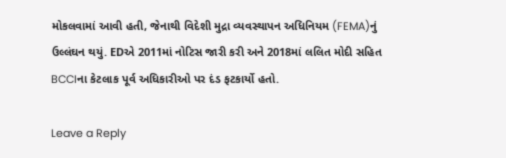મોકલવામાં આવી હતી, જેનાથી વિદેશી મુદ્રા વ્યવસ્થાપન અધિનિયમ (FEMA)નું ઉલ્લંઘન થયું. EDએ 2011માં નોટિસ જારી કરી અને 2018માં લલિત મોદી સહિત BCCIના કેટલાક પૂર્વ અધિકારીઓ પર દંડ ફટકાર્યો હતો.

Leave a Reply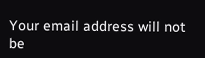Your email address will not be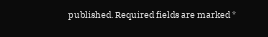published. Required fields are marked *